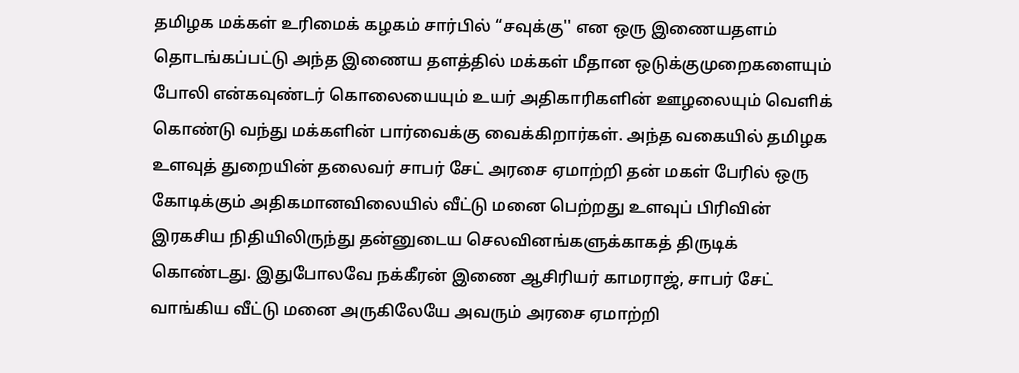தமிழக மக்கள் உரிமைக் கழகம் சார்பில் “சவுக்கு'' என ஒரு இணையதளம் தொடங்கப்பட்டு அந்த இணைய தளத்தில் மக்கள் மீதான ஒடுக்குமுறைகளையும் போலி என்கவுண்டர் கொலையையும் உயர் அதிகாரிகளின் ஊழலையும் வெளிக் கொண்டு வந்து மக்களின் பார்வைக்கு வைக்கிறார்கள். அந்த வகையில் தமிழக உளவுத் துறையின் தலைவர் சாபர் சேட் அரசை ஏமாற்றி தன் மகள் பேரில் ஒரு கோடிக்கும் அதிகமானவிலையில் வீட்டு மனை பெற்றது உளவுப் பிரிவின் இரகசிய நிதியிலிருந்து தன்னுடைய செலவினங்களுக்காகத் திருடிக் கொண்டது. இதுபோலவே நக்கீரன் இணை ஆசிரியர் காமராஜ், சாபர் சேட் வாங்கிய வீட்டு மனை அருகிலேயே அவரும் அரசை ஏமாற்றி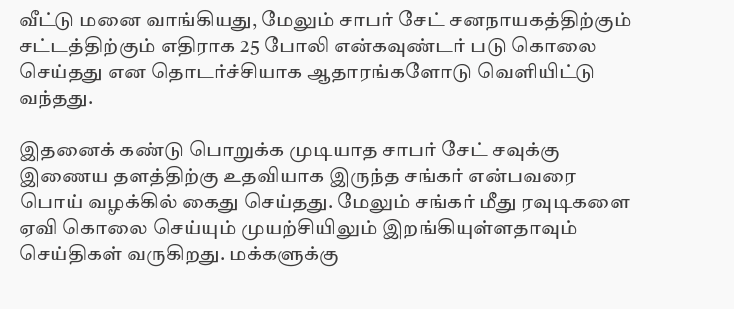வீட்டு மனை வாங்கியது, மேலும் சாபர் சேட் சனநாயகத்திற்கும் சட்டத்திற்கும் எதிராக 25 போலி என்கவுண்டர் படு கொலை செய்தது என தொடர்ச்சியாக ஆதாரங்களோடு வெளியிட்டு வந்தது.

இதனைக் கண்டு பொறுக்க முடியாத சாபர் சேட் சவுக்கு இணைய தளத்திற்கு உதவியாக இருந்த சங்கர் என்பவரை பொய் வழக்கில் கைது செய்தது. மேலும் சங்கர் மீது ரவுடிகளை ஏவி கொலை செய்யும் முயற்சியிலும் இறங்கியுள்ளதாவும் செய்திகள் வருகிறது. மக்களுக்கு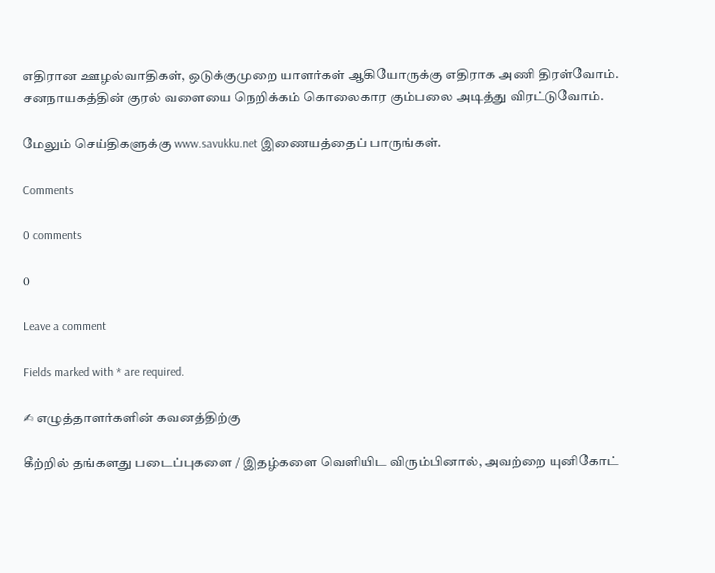எதிரான ஊழல்வாதிகள், ஒடுக்குமுறை யாளர்கள் ஆகியோருக்கு எதிராக அணி திரள்வோம். சனநாயகத்தின் குரல் வளையை நெறிக்கம் கொலைகார கும்பலை அடித்து விரட்டுவோம்.

மேலும் செய்திகளுக்கு www.savukku.net இணையத்தைப் பாருங்கள்.

Comments

0 comments

0

Leave a comment

Fields marked with * are required.

✍ எழுத்தாளர்களின் கவனத்திற்கு

கீற்றில் தங்களது படைப்புகளை / இதழ்களை வெளியிட விரும்பினால், அவற்றை யுனிகோட்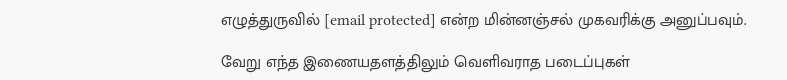எழுத்துருவில் [email protected] என்ற மின்னஞ்சல் முகவரிக்கு அனுப்பவும்.

வேறு எந்த இணையதளத்திலும் வெளிவராத படைப்புகள்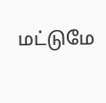மட்டுமே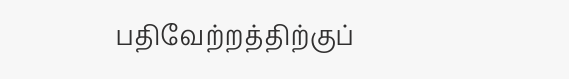பதிவேற்றத்திற்குப்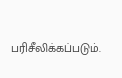பரிசீலிக்கப்படும்.